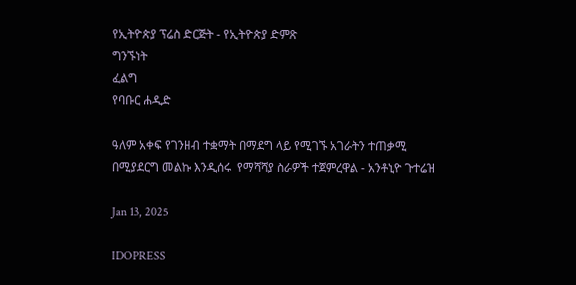የኢትዮጵያ ፕሬስ ድርጅት - የኢትዮጵያ ድምጽ
ግንኙነት
ፈልግ
የባቡር ሐዲድ

ዓለም አቀፍ የገንዘብ ተቋማት በማደግ ላይ የሚገኙ አገራትን ተጠቃሚ በሚያደርግ መልኩ እንዲሰሩ  የማሻሻያ ስራዎች ተጀምረዋል - አንቶኒዮ ጉተሬዝ

Jan 13, 2025

IDOPRESS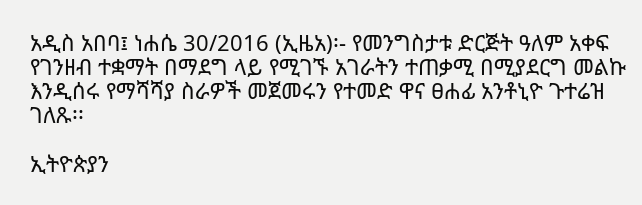አዲስ አበባ፤ ነሐሴ 30/2016 (ኢዜአ)፡- የመንግስታቱ ድርጅት ዓለም አቀፍ የገንዘብ ተቋማት በማደግ ላይ የሚገኙ አገራትን ተጠቃሚ በሚያደርግ መልኩ እንዲሰሩ የማሻሻያ ስራዎች መጀመሩን የተመድ ዋና ፀሐፊ አንቶኒዮ ጉተሬዝ ገለጹ፡፡

ኢትዮጵያን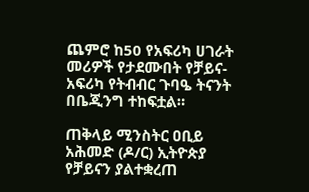ጨምሮ ከ50 የአፍሪካ ሀገራት መሪዎች የታደሙበት የቻይና-አፍሪካ የትብብር ጉባዔ ትናንት በቤጂንግ ተከፍቷል።

ጠቅላይ ሚንስትር ዐቢይ አሕመድ (ዶ/ር) ኢትዮጵያ የቻይናን ያልተቋረጠ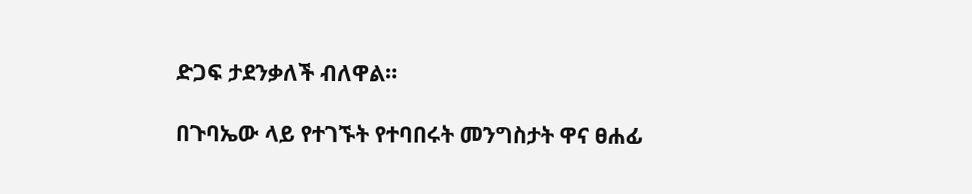ድጋፍ ታደንቃለች ብለዋል።

በጉባኤው ላይ የተገኙት የተባበሩት መንግስታት ዋና ፀሐፊ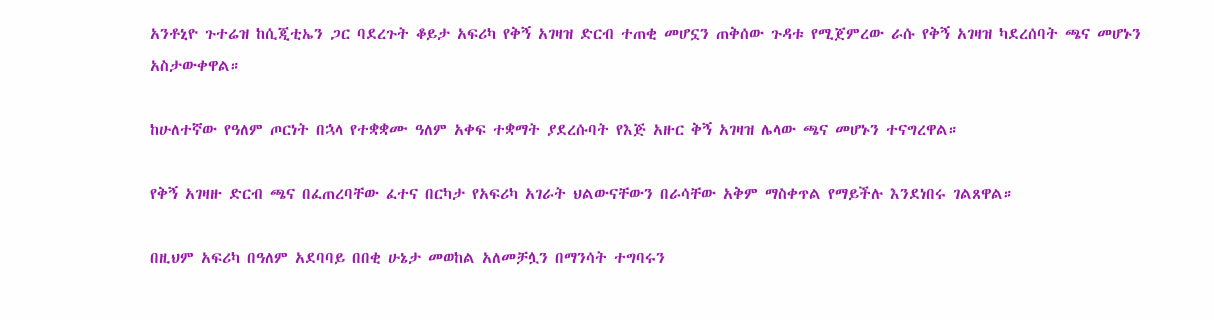አንቶኒዮ ጉተሬዝ ከሲጂቲኤን ጋር ባደረጉት ቆይታ አፍሪካ የቅኝ አገዛዝ ድርብ ተጠቂ መሆኗን ጠቅሰው ጉዳቱ የሚጀምረው ራሱ የቅኝ አገዛዝ ካደረሰባት ጫና መሆኑን አስታውቀዋል።

ከሁለተኛው የዓለም ጦርነት በኋላ የተቋቋሙ ዓለም አቀፍ ተቋማት ያደረሱባት የእጅ አዙር ቅኝ አገዛዝ ሌላው ጫና መሆኑን ተናግረዋል።

የቅኝ አገዛዙ ድርብ ጫና በፈጠረባቸው ፈተና በርካታ የአፍሪካ አገራት ህልውናቸውን በራሳቸው አቅም ማስቀጥል የማይችሉ እንደነበሩ ገልጸዋል።

በዚህም አፍሪካ በዓለም አደባባይ በበቂ ሁኔታ መወከል አለመቻሏን በማንሳት ተግባሩን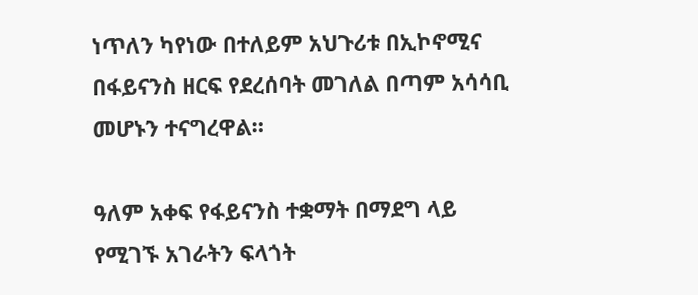ነጥለን ካየነው በተለይም አህጉሪቱ በኢኮኖሚና በፋይናንስ ዘርፍ የደረሰባት መገለል በጣም አሳሳቢ መሆኑን ተናግረዋል።

ዓለም አቀፍ የፋይናንስ ተቋማት በማደግ ላይ የሚገኙ አገራትን ፍላጎት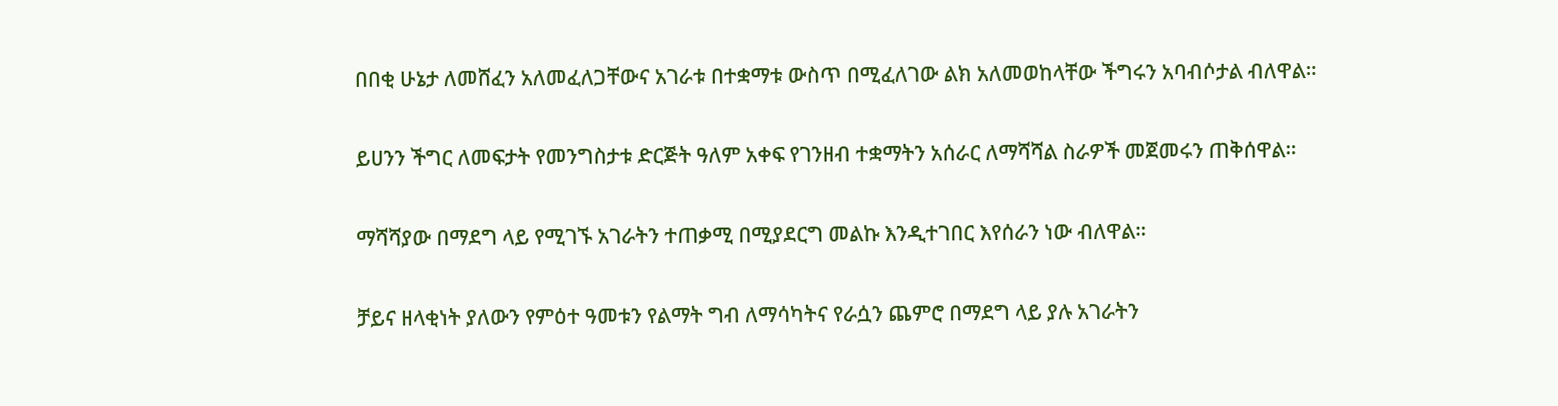በበቂ ሁኔታ ለመሸፈን አለመፈለጋቸውና አገራቱ በተቋማቱ ውስጥ በሚፈለገው ልክ አለመወከላቸው ችግሩን አባብሶታል ብለዋል።

ይሀንን ችግር ለመፍታት የመንግስታቱ ድርጅት ዓለም አቀፍ የገንዘብ ተቋማትን አሰራር ለማሻሻል ስራዎች መጀመሩን ጠቅሰዋል።

ማሻሻያው በማደግ ላይ የሚገኙ አገራትን ተጠቃሚ በሚያደርግ መልኩ እንዲተገበር እየሰራን ነው ብለዋል።

ቻይና ዘላቂነት ያለውን የምዕተ ዓመቱን የልማት ግብ ለማሳካትና የራሷን ጨምሮ በማደግ ላይ ያሉ አገራትን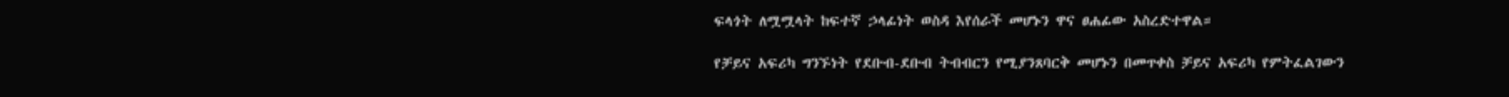ፍላጎት ለሟሟላት ከፍተኛ ኃላፊነት ወስዳ እየሰራች መሆኑን ዋና ፀሐፊው አስረድተዋል።

የቻይና አፍሪካ ግንኙነት የደቡብ-ደቡብ ትብብርን የሚያንጸባርቅ መሆኑን በመጥቀስ ቻይና አፍሪካ የምትፈልገውን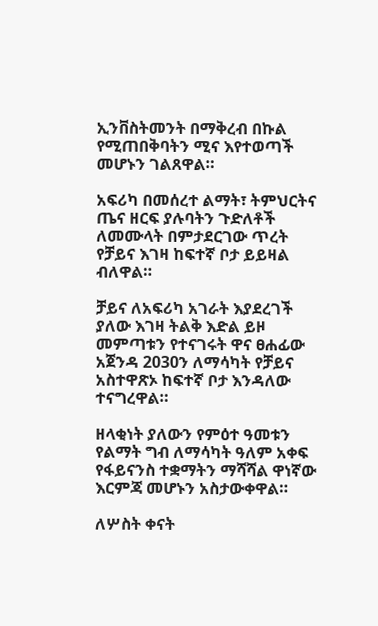ኢንቨስትመንት በማቅረብ በኩል የሚጠበቅባትን ሚና እየተወጣች መሆኑን ገልጸዋል።

አፍሪካ በመሰረተ ልማት፣ ትምህርትና ጤና ዘርፍ ያሉባትን ጉድለቶች ለመሙላት በምታደርገው ጥረት የቻይና እገዛ ከፍተኛ ቦታ ይይዛል ብለዋል።

ቻይና ለአፍሪካ አገራት እያደረገች ያለው እገዛ ትልቅ እድል ይዞ መምጣቱን የተናገሩት ዋና ፀሐፊው አጀንዳ 2030ን ለማሳካት የቻይና አስተዋጽኦ ከፍተኛ ቦታ እንዳለው ተናግረዋል።

ዘላቂነት ያለውን የምዕተ ዓመቱን የልማት ግብ ለማሳካት ዓለም አቀፍ የፋይናንስ ተቋማትን ማሻሻል ዋነኛው እርምጃ መሆኑን አስታውቀዋል።

ለሦስት ቀናት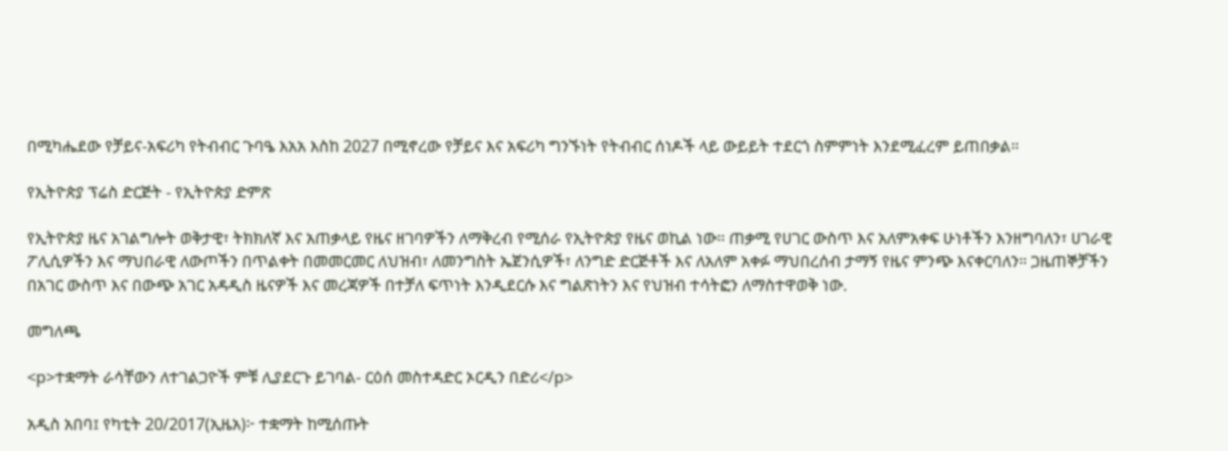በሚካሔደው የቻይና-አፍሪካ የትብብር ጉባዔ እአአ እስከ 2027 በሚኖረው የቻይና እና አፍሪካ ግንኙነት የትብብር ሰነዶች ላይ ውይይት ተደርጎ ስምምነት እንደሚፈረም ይጠበቃል።

የኢትዮጵያ ፕሬስ ድርጅት - የኢትዮጵያ ድምጽ

የኢትዮጵያ ዜና አገልግሎት ወቅታዊ፣ ትክክለኛ እና አጠቃላይ የዜና ዘገባዎችን ለማቅረብ የሚሰራ የኢትዮጵያ የዜና ወኪል ነው። ጠቃሚ የሀገር ውስጥ እና አለምአቀፍ ሁነቶችን እንዘግባለን፣ ሀገራዊ ፖሊሲዎችን እና ማህበራዊ ለውጦችን በጥልቀት በመመርመር ለህዝብ፣ ለመንግስት ኤጀንሲዎች፣ ለንግድ ድርጅቶች እና ለአለም አቀፉ ማህበረሰብ ታማኝ የዜና ምንጭ እናቀርባለን። ጋዜጠኞቻችን በአገር ውስጥ እና በውጭ አገር አዳዲስ ዜናዎች እና መረጃዎች በተቻለ ፍጥነት እንዲደርሱ እና ግልጽነትን እና የህዝብ ተሳትፎን ለማስተዋወቅ ነው.

መግለጫ

<p>ተቋማት ራሳቸውን ለተገልጋዮች ምቹ ሊያደርጉ ይገባል- ርዕሰ መስተዳድር ኦርዲን በድሪ</p>

አዲስ አበባ፤ የካቲት 20/2017(ኢዜአ)፦ ተቋማት ከሚሰጡት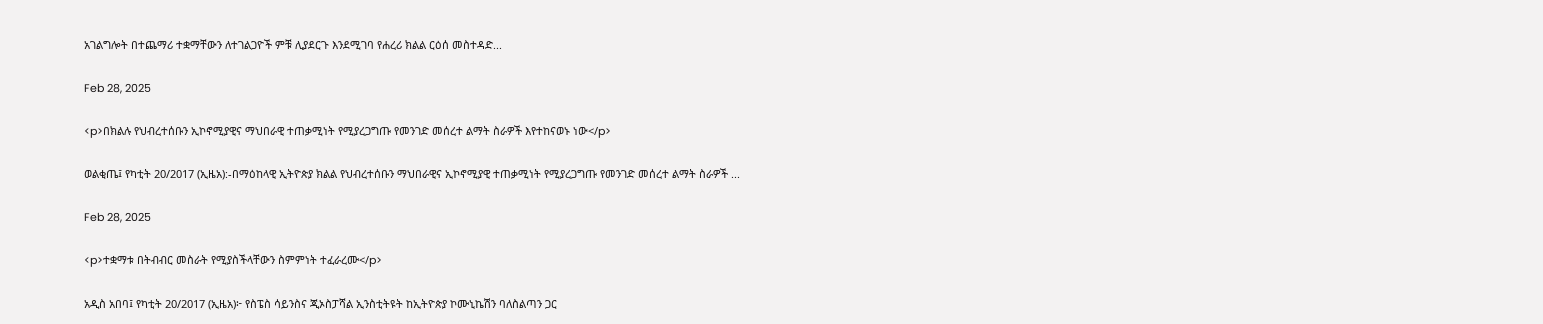አገልግሎት በተጨማሪ ተቋማቸውን ለተገልጋዮች ምቹ ሊያደርጉ እንደሚገባ የሐረሪ ክልል ርዕሰ መስተዳድ...

Feb 28, 2025

<p>በክልሉ የህብረተሰቡን ኢኮኖሚያዊና ማህበራዊ ተጠቃሚነት የሚያረጋግጡ የመንገድ መሰረተ ልማት ስራዎች እየተከናወኑ ነው</p>

ወልቂጤ፤ የካቲት 20/2017 (ኢዜአ):-በማዕከላዊ ኢትዮጵያ ክልል የህብረተሰቡን ማህበራዊና ኢኮኖሚያዊ ተጠቃሚነት የሚያረጋግጡ የመንገድ መሰረተ ልማት ስራዎች ...

Feb 28, 2025

<p>ተቋማቱ በትብብር መስራት የሚያስችላቸውን ስምምነት ተፈራረሙ</p>

አዲስ አበባ፤ የካቲት 20/2017 (ኢዜአ)፦ የስፔስ ሳይንስና ጂኦስፓሻል ኢንስቲትዩት ከኢትዮጵያ ኮሙኒኬሽን ባለስልጣን ጋር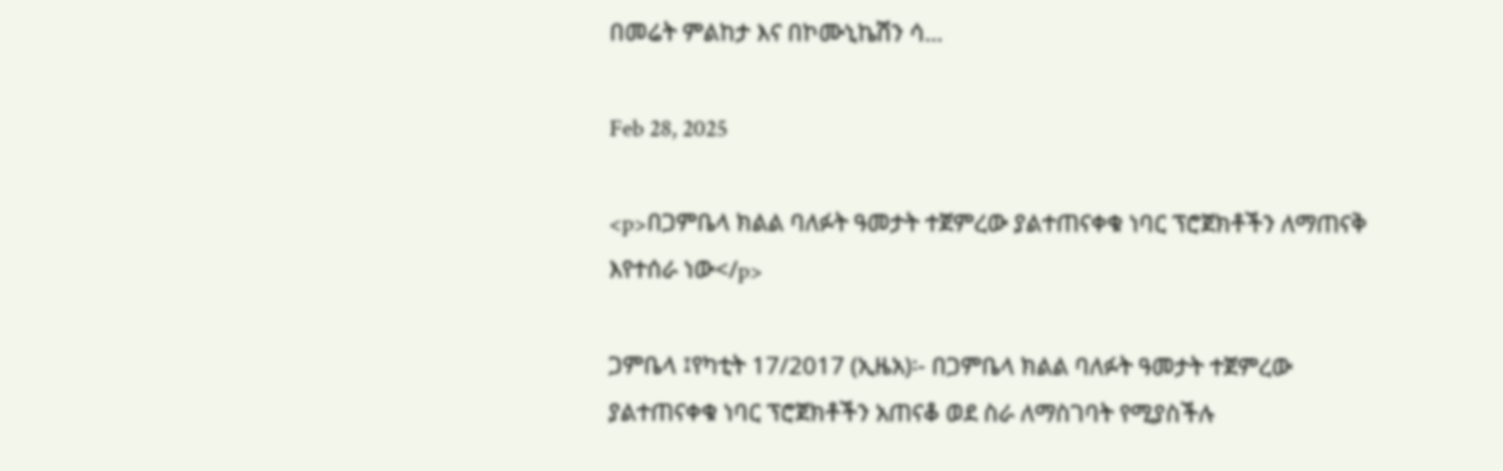በመሬት ምልከታ እና በኮሙኒኬሽን ሳ...

Feb 28, 2025

<p>በጋምቤላ ክልል ባለፉት ዓመታት ተጀምረው ያልተጠናቀቁ ነባር ፕሮጀክቶችን ለማጠናቅ እየተሰራ ነው</p>

ጋምቤላ ፤የካቲት 17/2017 (ኢዜአ)፡- በጋምቤላ ክልል ባለፉት ዓመታት ተጀምረው ያልተጠናቀቁ ነባር ፕሮጀክቶችን አጠናቆ ወደ ስራ ለማስገባት የሚያስችሉ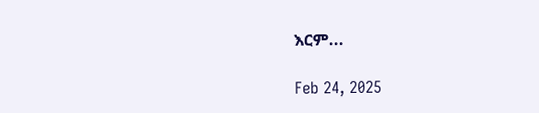እርም...

Feb 24, 2025